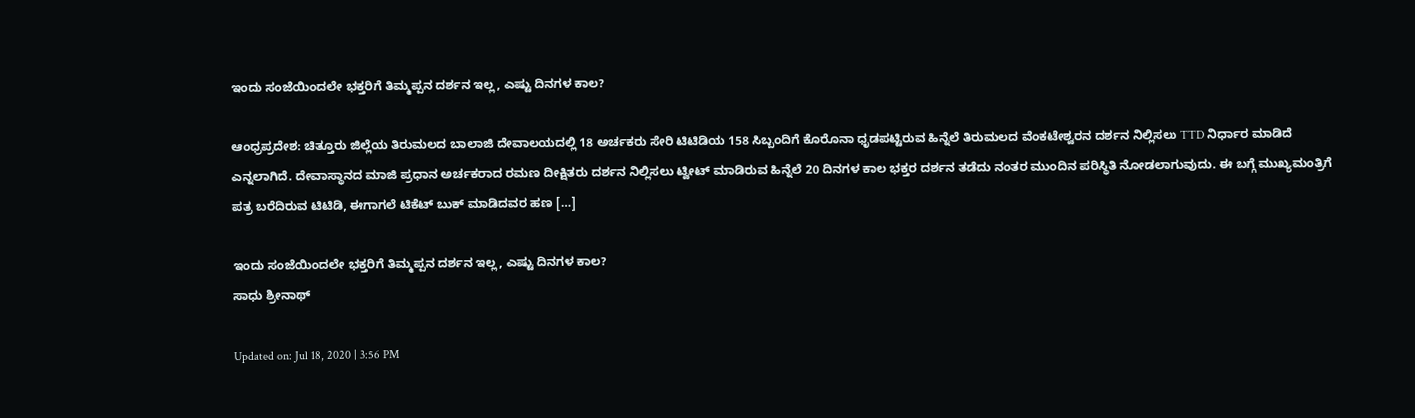ಇಂದು‌ ಸಂಜೆಯಿಂದಲೇ‌ ಭಕ್ತರಿಗೆ ತಿಮ್ಮಪ್ಪನ ದರ್ಶನ ಇಲ್ಲ, ಎಷ್ಟು ದಿನಗಳ ಕಾಲ?

ಆಂಧ್ರಪ್ರದೇಶ: ಚಿತ್ತೂರು ಜಿಲ್ಲೆಯ ತಿರುಮಲದ ಬಾಲಾಜಿ ದೇವಾಲಯದಲ್ಲಿ 18 ಅರ್ಚಕರು ಸೇರಿ ಟಿಟಿಡಿಯ 158 ಸಿಬ್ಬಂದಿಗೆ ಕೊರೊನಾ‌ ಧೃಡಪಟ್ಟಿರುವ ಹಿನ್ನೆಲೆ ತಿರುಮಲದ‌ ವೆಂಕಟೇಶ್ವರ‌ನ ದರ್ಶನ ನಿಲ್ಲಿಸಲು TTD ನಿರ್ಧಾರ ಮಾಡಿದೆ ಎನ್ನಲಾಗಿದೆ. ದೇವಾಸ್ಥಾನದ ಮಾಜಿ‌ ಪ್ರಧಾನ‌ ಅರ್ಚಕರಾದ ರಮಣ ದೀಕ್ಷಿತರು ದರ್ಶನ‌ ನಿಲ್ಲಿಸಲು ಟ್ವೀಟ್ ಮಾಡಿರುವ ಹಿನ್ನೆಲೆ 20 ದಿನಗಳ ಕಾಲ ಭಕ್ತರ ದರ್ಶನ ತಡೆದು ನಂತರ ಮುಂದಿನ‌ ಪರಿಸ್ಥಿತಿ ನೋಡಲಾಗುವುದು. ಈ ಬಗ್ಗೆ ಮುಖ್ಯಮಂತ್ರಿಗೆ‌ ಪತ್ರ‌ ಬರೆದಿರುವ ಟಿಟಿಡಿ, ಈಗಾಗಲೆ ಟಿಕೆಟ್ ಬುಕ್ ಮಾಡಿದವರ ಹಣ […]

ಇಂದು‌ ಸಂಜೆಯಿಂದಲೇ‌ ಭಕ್ತರಿಗೆ ತಿಮ್ಮಪ್ಪನ ದರ್ಶನ ಇಲ್ಲ, ಎಷ್ಟು ದಿನಗಳ ಕಾಲ?
ಸಾಧು ಶ್ರೀನಾಥ್

Updated on: Jul 18, 2020 | 3:56 PM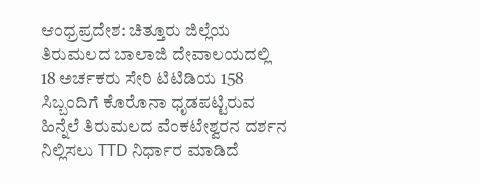ಆಂಧ್ರಪ್ರದೇಶ: ಚಿತ್ತೂರು ಜಿಲ್ಲೆಯ ತಿರುಮಲದ ಬಾಲಾಜಿ ದೇವಾಲಯದಲ್ಲಿ 18 ಅರ್ಚಕರು ಸೇರಿ ಟಿಟಿಡಿಯ 158 ಸಿಬ್ಬಂದಿಗೆ ಕೊರೊನಾ‌ ಧೃಡಪಟ್ಟಿರುವ ಹಿನ್ನೆಲೆ ತಿರುಮಲದ‌ ವೆಂಕಟೇಶ್ವರ‌ನ ದರ್ಶನ ನಿಲ್ಲಿಸಲು TTD ನಿರ್ಧಾರ ಮಾಡಿದೆ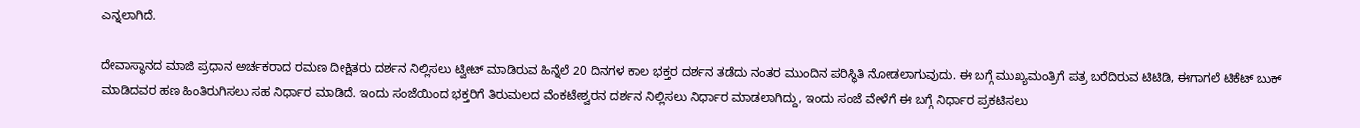ಎನ್ನಲಾಗಿದೆ.

ದೇವಾಸ್ಥಾನದ ಮಾಜಿ‌ ಪ್ರಧಾನ‌ ಅರ್ಚಕರಾದ ರಮಣ ದೀಕ್ಷಿತರು ದರ್ಶನ‌ ನಿಲ್ಲಿಸಲು ಟ್ವೀಟ್ ಮಾಡಿರುವ ಹಿನ್ನೆಲೆ 20 ದಿನಗಳ ಕಾಲ ಭಕ್ತರ ದರ್ಶನ ತಡೆದು ನಂತರ ಮುಂದಿನ‌ ಪರಿಸ್ಥಿತಿ ನೋಡಲಾಗುವುದು. ಈ ಬಗ್ಗೆ ಮುಖ್ಯಮಂತ್ರಿಗೆ‌ ಪತ್ರ‌ ಬರೆದಿರುವ ಟಿಟಿಡಿ, ಈಗಾಗಲೆ ಟಿಕೆಟ್ ಬುಕ್ ಮಾಡಿದವರ ಹಣ ಹಿಂತಿರುಗಿಸಲು‌ ಸಹ‌ ನಿರ್ಧಾರ ಮಾಡಿದೆ. ಇಂದು‌ ಸಂಜೆಯಿಂದ‌ ಭಕ್ತರಿಗೆ ತಿರುಮಲದ‌ ವೆಂಕಟೇಶ್ವರ‌ನ ದರ್ಶನ ನಿಲ್ಲಿಸಲು ನಿರ್ಧಾರ ಮಾಡಲಾಗಿದ್ದು, ಇಂದು ಸಂಜೆ‌ ವೇಳೆಗೆ ಈ ಬಗ್ಗೆ ನಿರ್ಧಾರ ಪ್ರಕಟಿಸಲು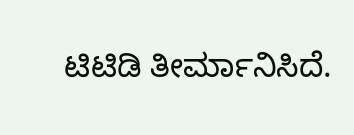ಟಿಟಿಡಿ ತೀರ್ಮಾನಿಸಿದೆ.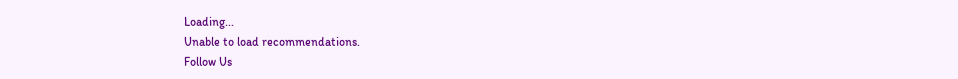Loading...
Unable to load recommendations.
Follow Us